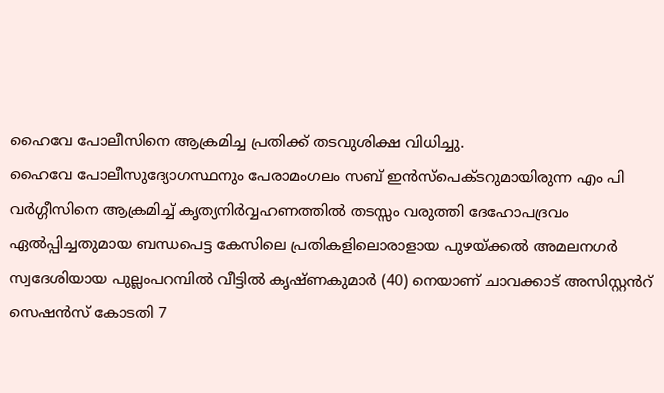ഹൈവേ പോലീസിനെ ആക്രമിച്ച പ്രതിക്ക് തടവുശിക്ഷ വിധിച്ചു.
ഹൈവേ പോലീസുദ്യോഗസ്ഥനും പേരാമംഗലം സബ് ഇൻസ്പെക്ടറുമായിരുന്ന എം പി വർഗ്ഗീസിനെ ആക്രമിച്ച് കൃത്യനിർവ്വഹണത്തിൽ തടസ്സം വരുത്തി ദേഹോപദ്രവം ഏൽപ്പിച്ചതുമായ ബന്ധപെട്ട കേസിലെ പ്രതികളിലൊരാളായ പുഴയ്ക്കൽ അമലനഗർ സ്വദേശിയായ പുല്ലംപറമ്പിൽ വീട്ടിൽ കൃഷ്ണകുമാർ (40) നെയാണ് ചാവക്കാട് അസിസ്റ്റൻറ് സെഷൻസ് കോടതി 7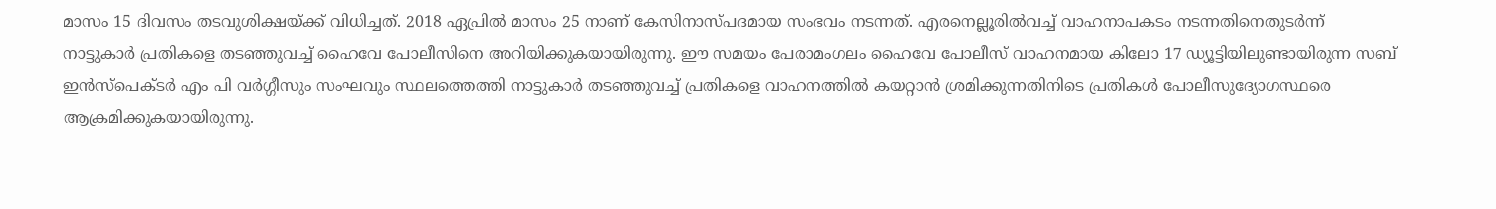മാസം 15 ദിവസം തടവുശിക്ഷയ്ക്ക് വിധിച്ചത്. 2018 ഏപ്രിൽ മാസം 25 നാണ് കേസിനാസ്പദമായ സംഭവം നടന്നത്. എരനെല്ലൂരിൽവച്ച് വാഹനാപകടം നടന്നതിനെതുടർന്ന് നാട്ടുകാർ പ്രതികളെ തടഞ്ഞുവച്ച് ഹൈവേ പോലീസിനെ അറിയിക്കുകയായിരുന്നു. ഈ സമയം പേരാമംഗലം ഹൈവേ പോലീസ് വാഹനമായ കിലോ 17 ഡ്യൂട്ടിയിലുണ്ടായിരുന്ന സബ് ഇൻസ്പെക്ടർ എം പി വർഗ്ഗീസും സംഘവും സ്ഥലത്തെത്തി നാട്ടുകാർ തടഞ്ഞുവച്ച് പ്രതികളെ വാഹനത്തിൽ കയറ്റാൻ ശ്രമിക്കുന്നതിനിടെ പ്രതികൾ പോലീസുദ്യോഗസ്ഥരെ ആക്രമിക്കുകയായിരുന്നു.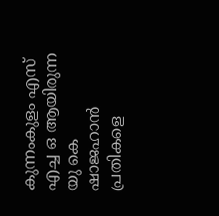കുന്നംകുളം എസ് എച്ച ഒ ആയിരുന്ന യു കെ ഷാജഹാൻ പ്രതികളെ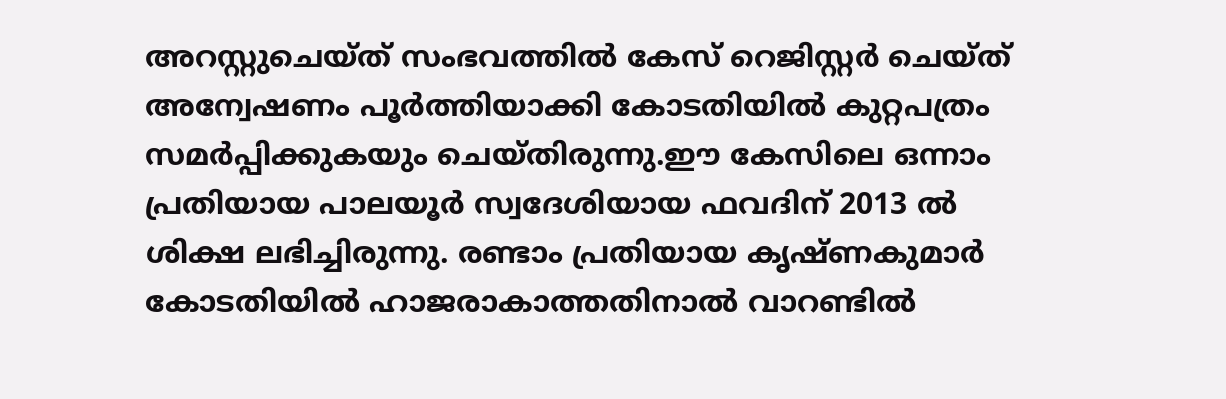അറസ്റ്റുചെയ്ത് സംഭവത്തിൽ കേസ് റെജിസ്റ്റർ ചെയ്ത് അന്വേഷണം പൂർത്തിയാക്കി കോടതിയിൽ കുറ്റപത്രം സമർപ്പിക്കുകയും ചെയ്തിരുന്നു.ഈ കേസിലെ ഒന്നാം പ്രതിയായ പാലയൂർ സ്വദേശിയായ ഫവദിന് 2013 ൽ ശിക്ഷ ലഭിച്ചിരുന്നു. രണ്ടാം പ്രതിയായ കൃഷ്ണകുമാർ കോടതിയിൽ ഹാജരാകാത്തതിനാൽ വാറണ്ടിൽ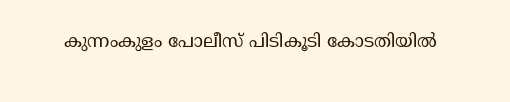കുന്നംകുളം പോലീസ് പിടികൂടി കോടതിയിൽ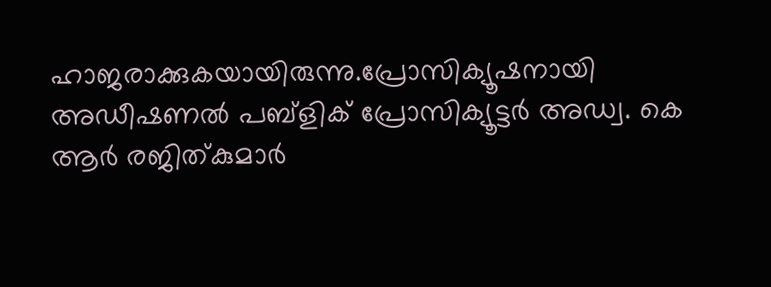ഹാജരാക്കുകയായിരുന്നു.പ്രോസിക്യൂഷനായി അഡീഷണൽ പബ്ളിക് പ്രോസിക്യൂട്ടർ അഡ്വ. കെ ആർ രജിത്കുമാർ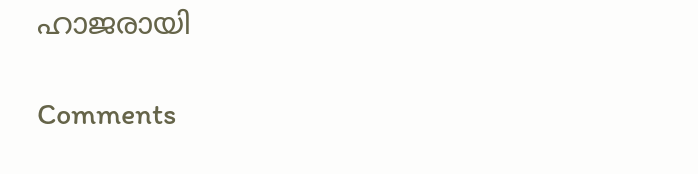ഹാജരായി

Comments